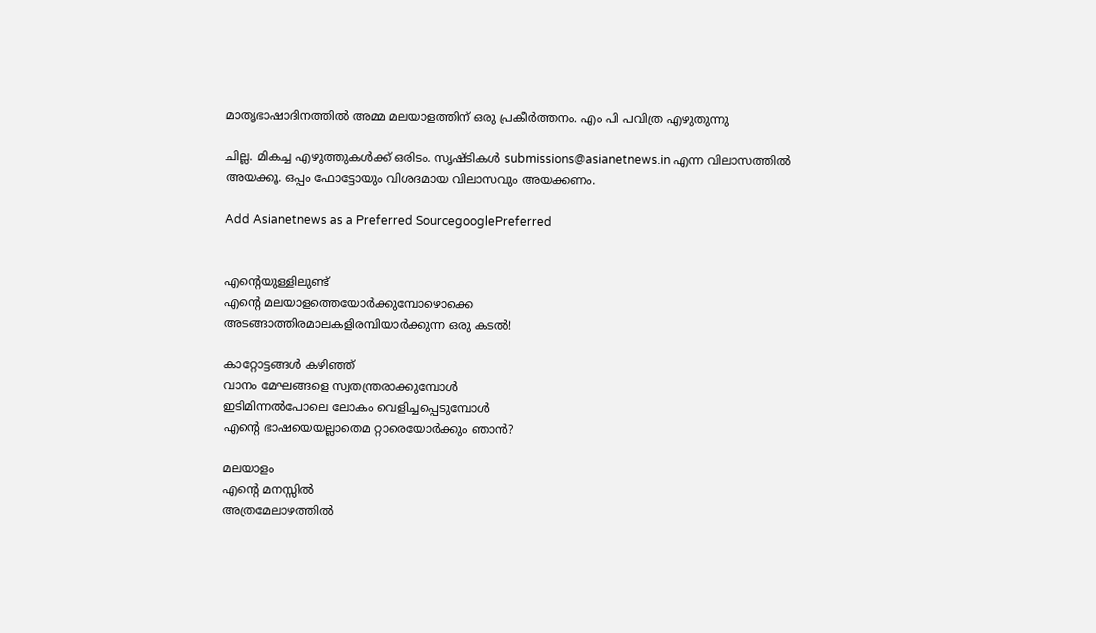മാതൃഭാഷാദിനത്തില്‍ അമ്മ മലയാളത്തിന് ഒരു പ്രകീര്‍ത്തനം. എം പി പവിത്ര എഴുതുന്നു

ചില്ല. മികച്ച എഴുത്തുകള്‍ക്ക് ഒരിടം. സൃഷ്ടികള്‍ submissions@asianetnews.in എന്ന വിലാസത്തില്‍ അയക്കൂ. ഒപ്പം ഫോട്ടോയും വിശദമായ വിലാസവും അയക്കണം.

Add Asianetnews as a Preferred SourcegooglePreferred


എന്റെയുള്ളിലുണ്ട്
എന്റെ മലയാളത്തെയോര്‍ക്കുമ്പോഴൊക്കെ
അടങ്ങാത്തിരമാലകളിരമ്പിയാര്‍ക്കുന്ന ഒരു കടല്‍!

കാറ്റോട്ടങ്ങള്‍ കഴിഞ്ഞ്
വാനം മേഘങ്ങളെ സ്വതന്ത്രരാക്കുമ്പോള്‍
ഇടിമിന്നല്‍പോലെ ലോകം വെളിച്ചപ്പെടുമ്പോള്‍
എന്റെ ഭാഷയെയല്ലാതെമ റ്റാരെയോര്‍ക്കും ഞാന്‍?

മലയാളം
എന്റെ മനസ്സില്‍
അത്രമേലാഴത്തില്‍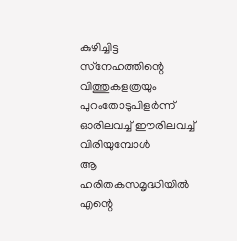കുഴിച്ചിട്ട
സ്‌നേഹത്തിന്റെ വിത്തുകളത്രയും
പുറംതോടുപിളര്‍ന്ന് ഓരിലവച്ച് ഈരിലവച്ച് വിരിയുമ്പോള്‍
ആ ഹരിതകസമൃദ്ധിയില്‍
എന്റെ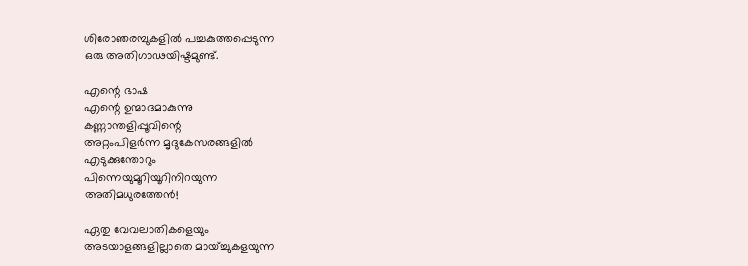ശിരോഞരമ്പുകളില്‍ പച്ചകുത്തപ്പെടുന്ന
ഒരു അതിഗാഢയിഷ്ടമുണ്ട്.

എന്റെ ഭാഷ
എന്റെ ഉന്മാദമാകുന്നു
കണ്ണാന്തളിപ്പൂവിന്റെ
അറ്റംപിളര്‍ന്ന മൃദുകേസരങ്ങളില്‍
എടുക്കുന്തോറും
പിന്നെയുമൂറിയൂറിനിറയുന്ന
അതിമധുരത്തേന്‍!

ഏതു വേവലാതികളെയും
അടയാളങ്ങളില്ലാതെ മായ്ച്ചുകളയുന്ന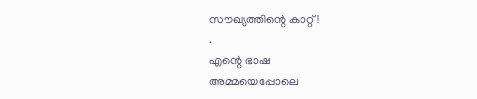സൗഖ്യത്തിന്റെ കാറ്റ് !
.
എന്റെ ഭാഷ
അമ്മയെപ്പോലെ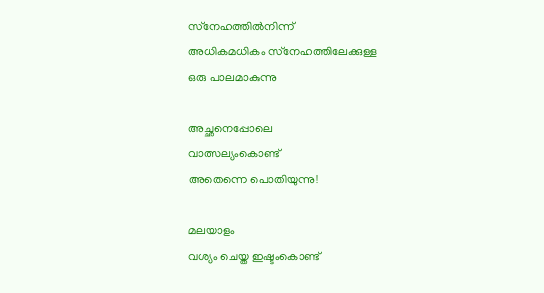സ്‌നേഹത്തില്‍നിന്ന്
അധികമധികം സ്‌നേഹത്തിലേക്കുള്ള
ഒരു പാലമാകുന്നു

അച്ഛനെപ്പോലെ
വാത്സല്യംകൊണ്ട്
അതെന്നെ പൊതിയുന്നു!

മലയാളം
വശ്യം ചെയ്ത ഇഷ്ടംകൊണ്ട്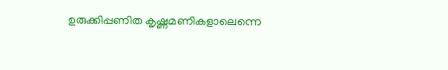ഉരുക്കിപ്പണിത കൃഷ്ണമണികളാലെന്നെ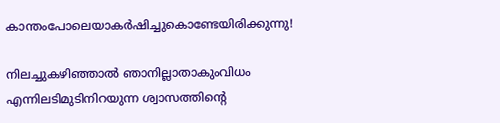കാന്തംപോലെയാകര്‍ഷിച്ചുകൊണ്ടേയിരിക്കുന്നു!

നിലച്ചുകഴിഞ്ഞാല്‍ ഞാനില്ലാതാകുംവിധം
എന്നിലടിമുടിനിറയുന്ന ശ്വാസത്തിന്റെ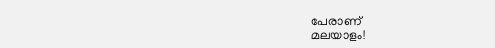പേരാണ്
മലയാളം!